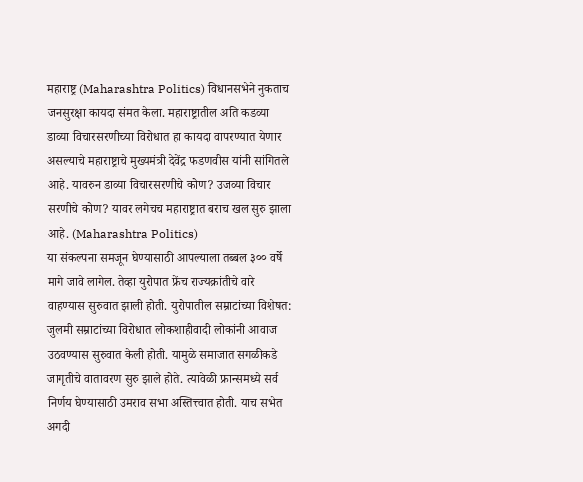महाराष्ट्र (Maharashtra Politics) विधानसभेने नुकताच जनसुरक्षा कायदा संमत केला. महाराष्ट्रातील अति कडव्या डाव्या विचारसरणीच्या विरोधात हा कायदा वापरण्यात येणार असल्याचे महाराष्ट्राचे मुख्यमंत्री देवेंद्र फडणवीस यांनी सांगितले आहे. यावरुन डाव्या विचारसरणीचे कोण? उजव्या विचार सरणीचे कोण? यावर लगेचच महाराष्ट्रात बराच खल सुरु झाला आहे. (Maharashtra Politics)
या संकल्पना समजून घेण्यासाठी आपल्याला तब्बल ३०० वर्षे मागे जावे लागेल. तेव्हा युरोपात फ्रेंच राज्यक्रांतीचे वारे वाहण्यास सुरुवात झाली होती. युरोपातील सम्राटांच्या विशेषत: जुलमी सम्राटांच्या विरोधात लोकशाहीवादी लोकांनी आवाज उठवण्यास सुरुवात केली होती. यामुळे समाजात सगळीकडे जागृतीचे वातावरण सुरु झाले होते. त्यावेळी फ्रान्समध्ये सर्व निर्णय घेण्यासाठी उमराव सभा अस्तित्त्वात होती. याच सभेत अगदी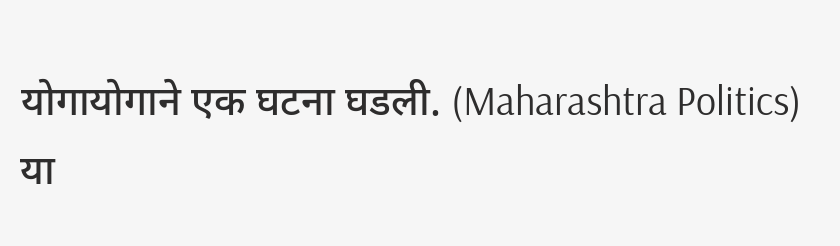योगायोगाने एक घटना घडली. (Maharashtra Politics)
या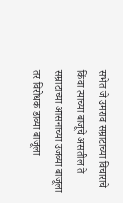सभेत जे उमराव सम्राटाच्या विचाराचे किंवा त्याच्या बाजूचे असतील ते सम्राटाच्या आसनाच्या उजव्या बाजूला तर विरोधक डाव्या बाजूला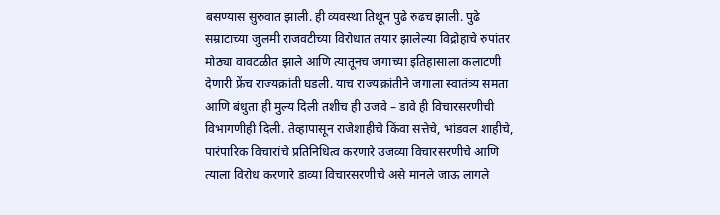बसण्यास सुरुवात झाली. ही व्यवस्था तिथून पुढे रुढच झाली. पुढे सम्राटाच्या जुलमी राजवटीच्या विरोधात तयार झालेल्या विद्रोहाचे रुपांतर मोठ्या वावटळीत झाले आणि त्यातूनच जगाच्या इतिहासाला कलाटणी देणारी फ्रेंच राज्यक्रांती घडली. याच राज्यक्रांतीने जगाला स्वातंत्र्य समता आणि बंधुता ही मुल्य दिली तशीच ही उजवे – डावे ही विचारसरणीची विभागणीही दिली. तेव्हापासून राजेशाहीचे किंवा सत्तेचे, भांडवल शाहीचे, पारंपारिक विचारांचे प्रतिनिधित्व करणारे उजव्या विचारसरणीचे आणि त्याला विरोध करणारे डाव्या विचारसरणीचे असे मानले जाऊ लागले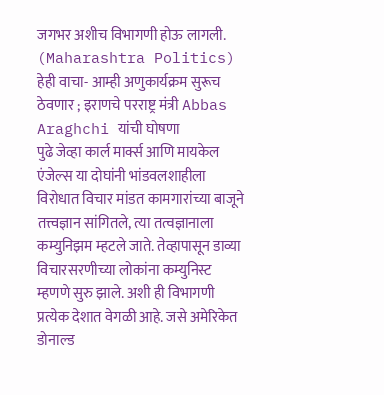जगभर अशीच विभागणी होऊ लागली. (Maharashtra Politics)
हेही वाचा- आम्ही अणुकार्यक्रम सुरूच ठेवणार ; इराणचे परराष्ट्र मंत्री Abbas Araghchi यांची घोषणा
पुढे जेव्हा कार्ल मार्क्स आणि मायकेल एंजेल्स या दोघांनी भांडवलशाहीला विरोधात विचार मांडत कामगारांच्या बाजूने तत्त्वज्ञान सांगितले, त्या तत्वज्ञानाला कम्युनिझम म्हटले जाते. तेव्हापासून डाव्या विचारसरणीच्या लोकांना कम्युनिस्ट म्हणणे सुरु झाले. अशी ही विभागणी प्रत्येक देशात वेगळी आहे. जसे अमेरिकेत डोनाल्ड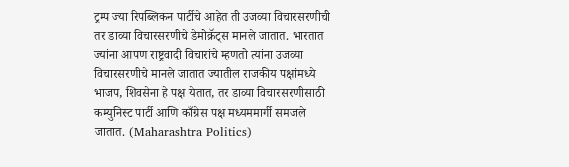ट्रम्प ज्या रिपब्लिकन पार्टीचे आहेत ती उजव्या विचारसरणीची तर डाव्या विचारसरणीचे डेमोक्रॅट्स मानले जातात. भारतात ज्यांना आपण राष्ट्रवादी विचारांचे म्हणतो त्यांना उजव्या विचारसरणीचे मानले जातात ज्यातील राजकीय पक्षांमध्ये भाजप, शिवसेना हे पक्ष येतात, तर डाव्या विचारसरणीसाठी कम्युनिस्ट पार्टी आणि काँग्रेस पक्ष मध्यममार्गी समजले जातात. (Maharashtra Politics)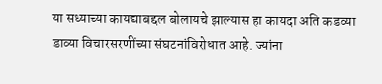या सध्याच्या कायद्याबद्दल बोलायचे झाल्यास हा कायदा अति कडव्या डाव्या विचारसरणींच्या संघटनांविरोधात आहे. ज्यांना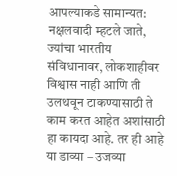आपल्याकडे सामान्यत: नक्षलवादी म्हटले जाते, ज्यांचा भारतीय संविधानावर, लोकशाहीवर विश्वास नाही आणि ती उलथवून टाकण्यासाठी ते काम करत आहेत अशांसाठी हा कायदा आहे. तर ही आहे या डाव्या – उजव्या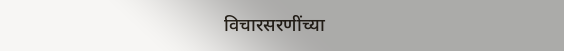विचारसरणींच्या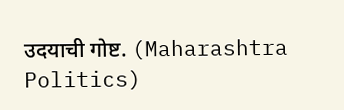उदयाची गोष्ट. (Maharashtra Politics)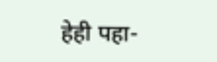हेही पहा-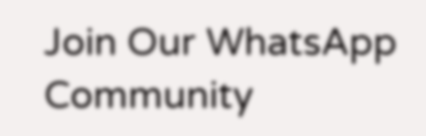Join Our WhatsApp Community